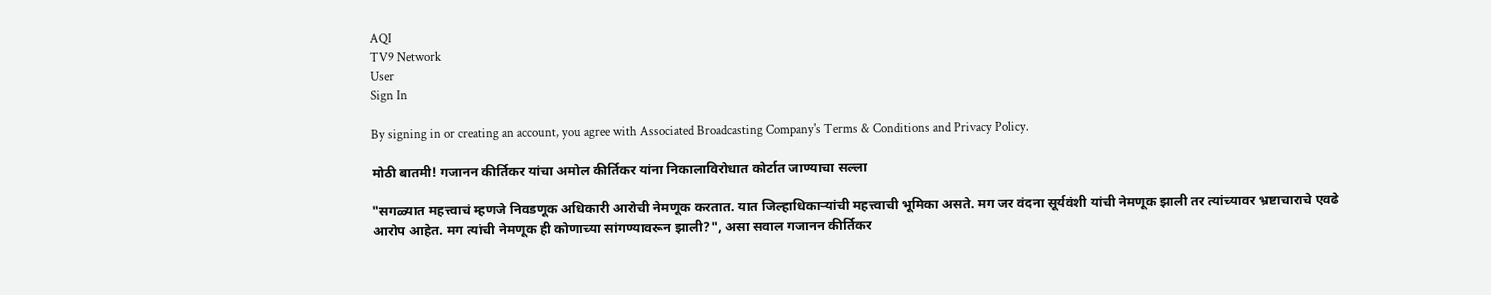AQI
TV9 Network
User
Sign In

By signing in or creating an account, you agree with Associated Broadcasting Company's Terms & Conditions and Privacy Policy.

मोठी बातमी! गजानन कीर्तिकर यांचा अमोल कीर्तिकर यांना निकालाविरोधात कोर्टात जाण्याचा सल्ला

"सगळ्यात महत्त्वाचं म्हणजे निवडणूक अधिकारी आरोची नेमणूक करतात. यात जिल्हाधिकाऱ्यांची महत्त्वाची भूमिका असते. मग जर वंदना सूर्यवंशी यांची नेमणूक झाली तर त्यांच्यावर भ्रष्टाचाराचे एवढे आरोप आहेत. मग त्यांची नेमणूक ही कोणाच्या सांगण्यावरून झाली?", असा सवाल गजानन कीर्तिकर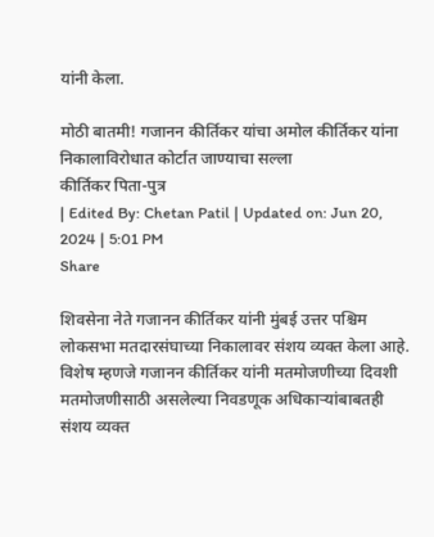यांनी केला.

मोठी बातमी! गजानन कीर्तिकर यांचा अमोल कीर्तिकर यांना निकालाविरोधात कोर्टात जाण्याचा सल्ला
कीर्तिकर पिता-पुत्र
| Edited By: Chetan Patil | Updated on: Jun 20, 2024 | 5:01 PM
Share

शिवसेना नेते गजानन कीर्तिकर यांनी मुंबई उत्तर पश्चिम लोकसभा मतदारसंघाच्या निकालावर संशय व्यक्त केला आहे. विशेष म्हणजे गजानन कीर्तिकर यांनी मतमोजणीच्या दिवशी मतमोजणीसाठी असलेल्या निवडणूक अधिकाऱ्यांबाबतही संशय व्यक्त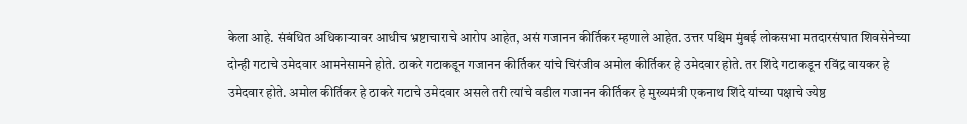केला आहे. संबंधित अधिकाऱ्यावर आधीच भ्रष्टाचाराचे आरोप आहेत, असं गजानन कीर्तिकर म्हणाले आहेत. उत्तर पश्चिम मुंबई लोकसभा मतदारसंघात शिवसेनेच्या दोन्ही गटाचे उमेदवार आमनेसामने होते. ठाकरे गटाकडून गजानन कीर्तिकर यांचे चिरंजीव अमोल कीर्तिकर हे उमेदवार होते. तर शिंदे गटाकडून रविंद्र वायकर हे उमेदवार होते. अमोल कीर्तिकर हे ठाकरे गटाचे उमेदवार असले तरी त्यांचे वडील गजानन कीर्तिकर हे मुख्यमंत्री एकनाथ शिंदे यांच्या पक्षाचे ज्येष्ठ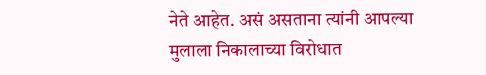नेते आहेत. असं असताना त्यांनी आपल्या मुलाला निकालाच्या विरोधात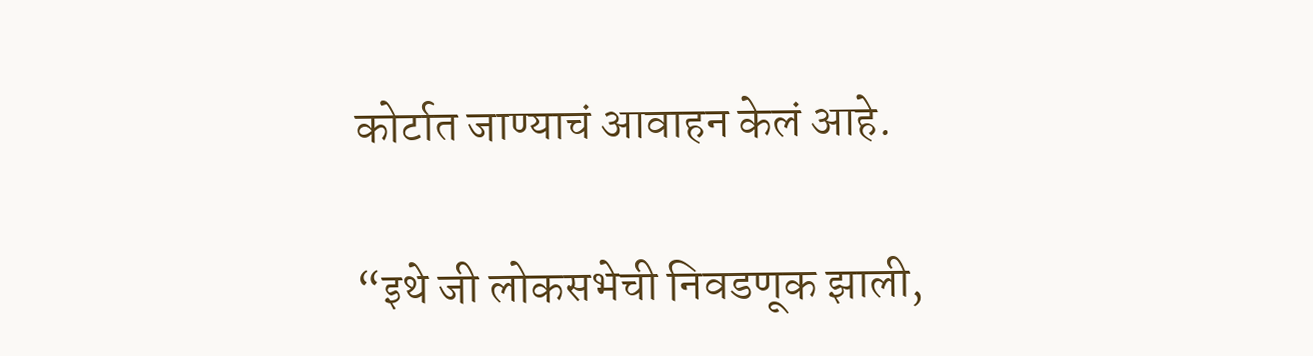कोर्टात जाण्याचं आवाहन केलं आहे.

“इथे जी लोकसभेची निवडणूक झाली,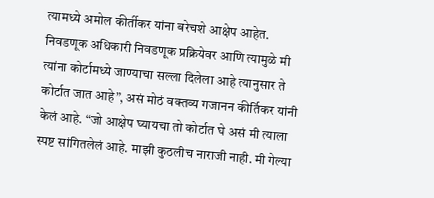त्यामध्ये अमोल कीर्तीकर यांना बरेचशे आक्षेप आहेत. निवडणूक अधिकारी निवडणूक प्रक्रियेवर आणि त्यामुळे मी त्यांना कोर्टामध्ये जाण्याचा सल्ला दिलेला आहे त्यानुसार ते कोर्टात जात आहे”, असं मोठं वक्तव्य गजानन कीर्तिकर यांनी केलं आहे. “जो आक्षेप घ्यायचा तो कोर्टात घे असं मी त्याला स्पष्ट सांगितलेलं आहे. माझी कुठलीच नाराजी नाही. मी गेल्या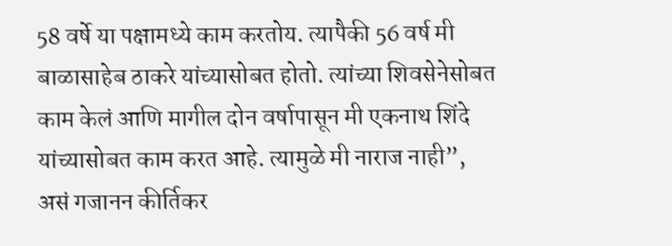58 वर्षे या पक्षामध्ये काम करतोय. त्यापैकी 56 वर्ष मी बाळासाहेब ठाकरे यांच्यासोबत होतो. त्यांच्या शिवसेनेसोबत काम केलं आणि मागील दोन वर्षापासून मी एकनाथ शिंदे यांच्यासोबत काम करत आहे. त्यामुळे मी नाराज नाही”, असं गजानन कीर्तिकर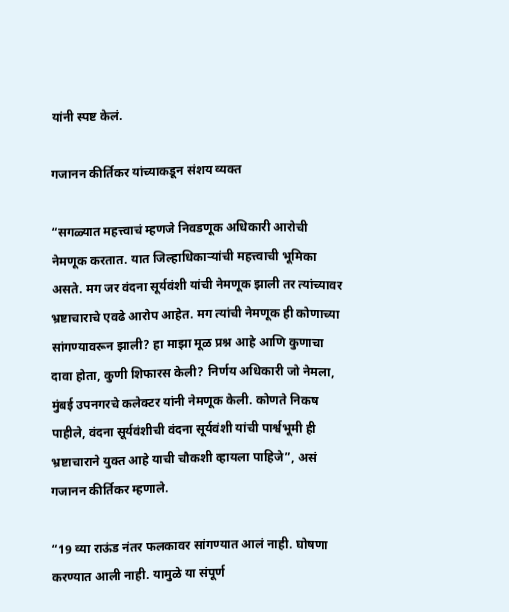यांनी स्पष्ट केलं.

गजानन कीर्तिकर यांच्याकडून संशय व्यक्त

“सगळ्यात महत्त्वाचं म्हणजे निवडणूक अधिकारी आरोची नेमणूक करतात. यात जिल्हाधिकाऱ्यांची महत्त्वाची भूमिका असते. मग जर वंदना सूर्यवंशी यांची नेमणूक झाली तर त्यांच्यावर भ्रष्टाचाराचे एवढे आरोप आहेत. मग त्यांची नेमणूक ही कोणाच्या सांगण्यावरून झाली? हा माझा मूळ प्रश्न आहे आणि कुणाचा दावा होता, कुणी शिफारस केली? निर्णय अधिकारी जो नेमला, मुंबई उपनगरचे कलेक्टर यांनी नेमणूक केली. कोणते निकष पाहीले, वंदना सूर्यवंशीची वंदना सूर्यवंशी यांची पार्श्वभूमी ही भ्रष्टाचाराने युक्त आहे याची चौकशी व्हायला पाहिजे”, असं गजानन कीर्तिकर म्हणाले.

“19 व्या राऊंड नंतर फलकावर सांगण्यात आलं नाही. घोषणा करण्यात आली नाही. यामुळे या संपूर्ण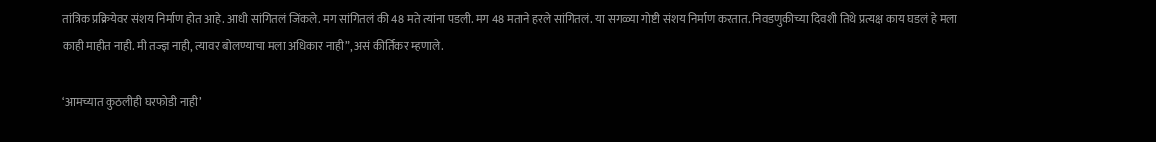तांत्रिक प्रक्रियेवर संशय निर्माण होत आहे. आधी सांगितलं जिंकले. मग सांगितलं की 48 मते त्यांना पडली. मग 48 मताने हरले सांगितलं. या सगळ्या गोष्टी संशय निर्माण करतात. निवडणुकीच्या दिवशी तिथे प्रत्यक्ष काय घडलं हे मला काही माहीत नाही. मी तज्ज्ञ नाही, त्यावर बोलण्याचा मला अधिकार नाही”, असं कीर्तिकर म्हणाले.

‘आमच्यात कुठलीही घरफोडी नाही’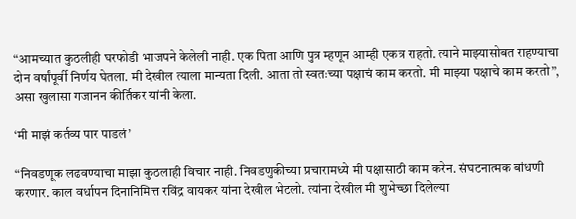“आमच्यात कुठलीही घरफोडी भाजपने केलेली नाही. एक पिता आणि पुत्र म्हणून आम्ही एकत्र राहतो. त्याने माझ्यासोबत राहण्याचा दोन वर्षांपूर्वी निर्णय घेतला. मी देखील त्याला मान्यता दिली. आता तो स्वतःच्या पक्षाचं काम करतो. मी माझ्या पक्षाचे काम करतो”, असा खुलासा गजानन कीर्तिकर यांनी केला.

‘मी माझं कर्तव्य पार पाडलं’

“निवडणूक लढवण्याचा माझा कुठलाही विचार नाही. निवडणुकीच्या प्रचारामध्ये मी पक्षासाठी काम करेन. संघटनात्मक बांधणी करणार. काल वर्धापन दिनानिमित्त रविंद्र वायकर यांना देखील भेटलो. त्यांना देखील मी शुभेच्छा दिलेल्या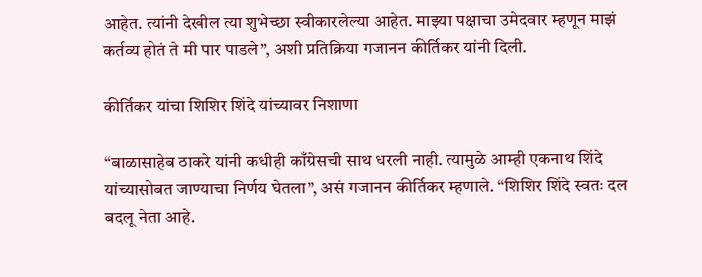आहेत. त्यांनी देखील त्या शुभेच्छा स्वीकारलेल्या आहेत. माझ्या पक्षाचा उमेदवार म्हणून माझं कर्तव्य होतं ते मी पार पाडले”, अशी प्रतिक्रिया गजानन कीर्तिकर यांनी दिली.

कीर्तिकर यांचा शिशिर शिंदे यांच्यावर निशाणा

“बाळासाहेब ठाकरे यांनी कधीही काँग्रेसची साथ धरली नाही. त्यामुळे आम्ही एकनाथ शिंदे यांच्यासोबत जाण्याचा निर्णय घेतला”, असं गजानन कीर्तिकर म्हणाले. “शिशिर शिंदे स्वतः दल बदलू नेता आहे.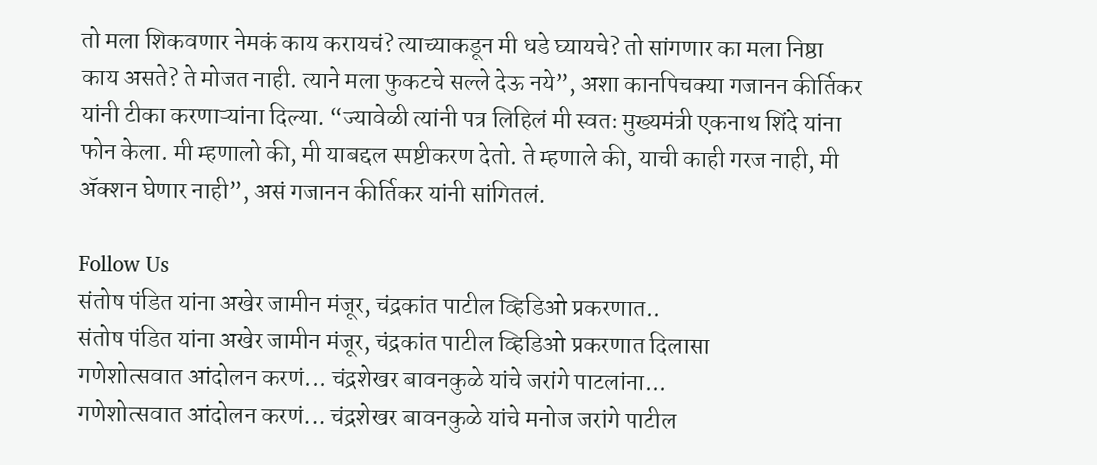तो मला शिकवणार नेमकं काय करायचं? त्याच्याकडून मी धडे घ्यायचे? तो सांगणार का मला निष्ठा काय असते? ते मोजत नाही. त्याने मला फुकटचे सल्ले देऊ नये”, अशा कानपिचक्या गजानन कीर्तिकर यांनी टीका करणाऱ्यांना दिल्या. “ज्यावेळी त्यांनी पत्र लिहिलं मी स्वतः मुख्यमंत्री एकनाथ शिंदे यांना फोन केला. मी म्हणालो की, मी याबद्दल स्पष्टीकरण देतो. ते म्हणाले की, याची काही गरज नाही, मी ॲक्शन घेणार नाही”, असं गजानन कीर्तिकर यांनी सांगितलं.

Follow Us
संतोष पंडित यांना अखेर जामीन मंजूर, चंद्रकांत पाटील व्हिडिओ प्रकरणात..
संतोष पंडित यांना अखेर जामीन मंजूर, चंद्रकांत पाटील व्हिडिओ प्रकरणात दिलासा
गणेशोत्सवात आंदोलन करणं... चंद्रशेखर बावनकुळे यांचे जरांगे पाटलांना...
गणेशोत्सवात आंदोलन करणं... चंद्रशेखर बावनकुळे यांचे मनोज जरांगे पाटील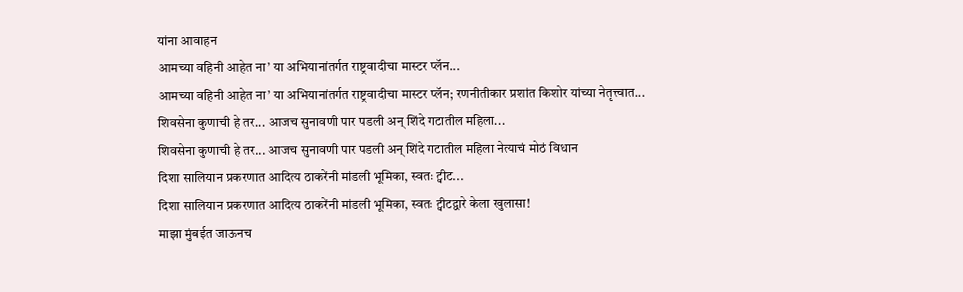यांना आवाहन
आमच्या वहिनी आहेत ना’ या अभियानांतर्गत राष्ट्रवादीचा मास्टर प्लॅन...
आमच्या वहिनी आहेत ना’ या अभियानांतर्गत राष्ट्रवादीचा मास्टर प्लॅन; रणनीतीकार प्रशांत किशोर यांच्या नेतृत्त्वात...
शिवसेना कुणाची हे तर... आजच सुनावणी पार पडली अन् शिंदे गटातील महिला...
शिवसेना कुणाची हे तर... आजच सुनावणी पार पडली अन् शिंदे गटातील महिला नेत्याचं मोठं विधान
दिशा सालियान प्रकरणात आदित्य ठाकरेंनी मांडली भूमिका, स्वतः ट्वीट...
दिशा सालियान प्रकरणात आदित्य ठाकरेंनी मांडली भूमिका, स्वतः ट्वीटद्वारे केला खुलासा!
माझा मुंबईत जाऊनच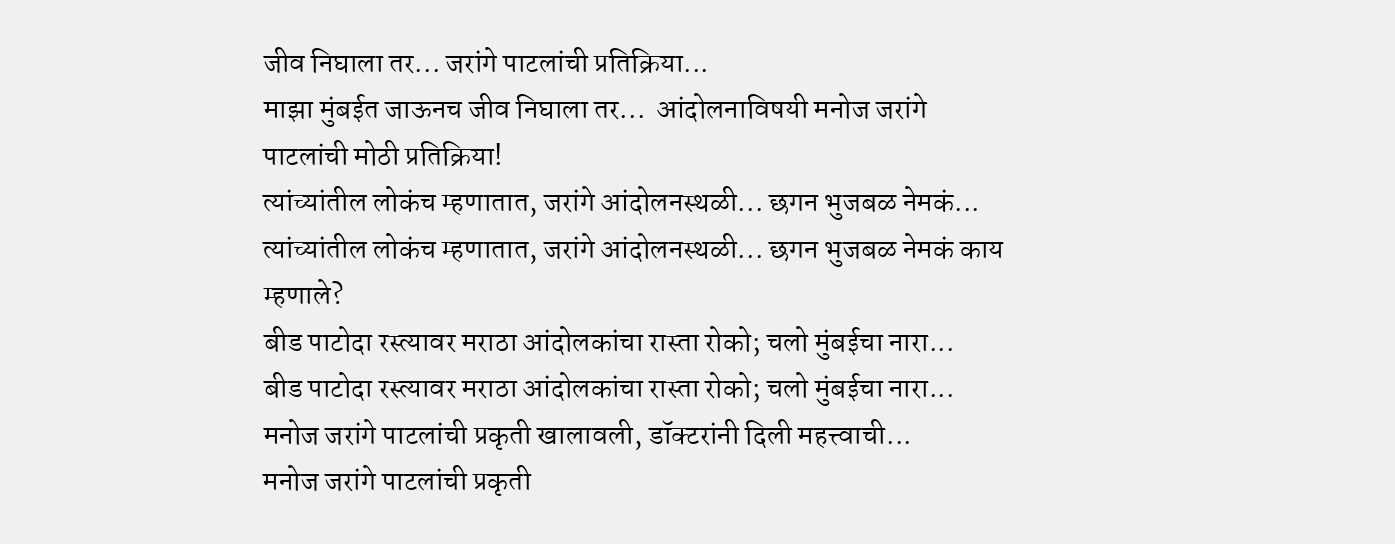जीव निघाला तर... जरांगे पाटलांची प्रतिक्रिया...
माझा मुंबईत जाऊनच जीव निघाला तर...  आंदोलनाविषयी मनोज जरांगे पाटलांची मोठी प्रतिक्रिया!
त्यांच्यांतील लोकंच म्हणातात, जरांगे आंदोलनस्थळी... छगन भुजबळ नेमकं...
त्यांच्यांतील लोकंच म्हणातात, जरांगे आंदोलनस्थळी... छगन भुजबळ नेमकं काय म्हणाले?
बीड पाटोदा रस्त्यावर मराठा आंदोलकांचा रास्ता रोको; चलो मुंबईचा नारा...
बीड पाटोदा रस्त्यावर मराठा आंदोलकांचा रास्ता रोको; चलो मुंबईचा नारा...
मनोज जरांगे पाटलांची प्रकृती खालावली, डॉक्टरांनी दिली महत्त्वाची...
मनोज जरांगे पाटलांची प्रकृती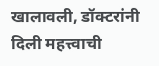खालावली, डॉक्टरांनी दिली महत्त्वाची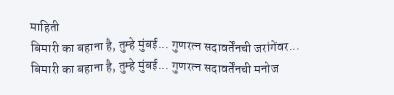माहिती
बिमारी का बहाना है, तुम्हे मुंबई... गुणरत्न सदावर्तेंनची जरांगेंवर...
बिमारी का बहाना है, तुम्हे मुंबई... गुणरत्न सदावर्तेंनची मनोज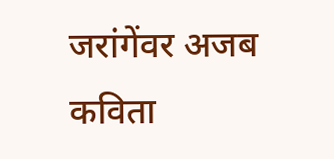जरांगेंवर अजब कविता